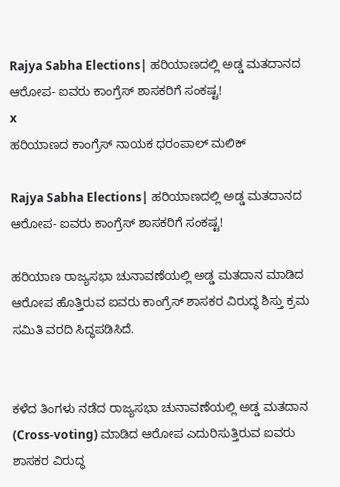Rajya Sabha Elections| ಹರಿಯಾಣದಲ್ಲಿ ಅಡ್ಡ ಮತದಾನದ ಆರೋಪ- ಐವರು ಕಾಂಗ್ರೆಸ್ ಶಾಸಕರಿಗೆ ಸಂಕಷ್ಟ!
x
ಹರಿಯಾಣದ ಕಾಂಗ್ರೆಸ್‌ ನಾಯಕ ಧರಂಪಾಲ್ ಮಲಿಕ್

Rajya Sabha Elections| ಹರಿಯಾಣದಲ್ಲಿ ಅಡ್ಡ ಮತದಾನದ ಆರೋಪ- ಐವರು ಕಾಂಗ್ರೆಸ್ ಶಾಸಕರಿಗೆ ಸಂಕಷ್ಟ!

ಹರಿಯಾಣ ರಾಜ್ಯಸಭಾ ಚುನಾವಣೆಯಲ್ಲಿ ಅಡ್ಡ ಮತದಾನ ಮಾಡಿದ ಆರೋಪ ಹೊತ್ತಿರುವ ಐವರು ಕಾಂಗ್ರೆಸ್ ಶಾಸಕರ ವಿರುದ್ಧ ಶಿಸ್ತು ಕ್ರಮ ಸಮಿತಿ ವರದಿ ಸಿದ್ಧಪಡಿಸಿದೆ.


ಕಳೆದ ತಿಂಗಳು ನಡೆದ ರಾಜ್ಯಸಭಾ ಚುನಾವಣೆಯಲ್ಲಿ ಅಡ್ಡ ಮತದಾನ (Cross-voting) ಮಾಡಿದ ಆರೋಪ ಎದುರಿಸುತ್ತಿರುವ ಐವರು ಶಾಸಕರ ವಿರುದ್ಧ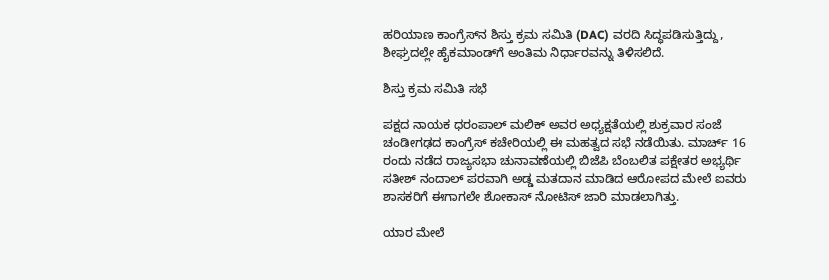ಹರಿಯಾಣ ಕಾಂಗ್ರೆಸ್‌ನ ಶಿಸ್ತು ಕ್ರಮ ಸಮಿತಿ (DAC) ವರದಿ ಸಿದ್ಧಪಡಿಸುತ್ತಿದ್ದು, ಶೀಘ್ರದಲ್ಲೇ ಹೈಕಮಾಂಡ್‌ಗೆ ಅಂತಿಮ ನಿರ್ಧಾರವನ್ನು ತಿಳಿಸಲಿದೆ.

ಶಿಸ್ತು ಕ್ರಮ ಸಮಿತಿ ಸಭೆ

ಪಕ್ಷದ ನಾಯಕ ಧರಂಪಾಲ್ ಮಲಿಕ್ ಅವರ ಅಧ್ಯಕ್ಷತೆಯಲ್ಲಿ ಶುಕ್ರವಾರ ಸಂಜೆ ಚಂಡೀಗಢದ ಕಾಂಗ್ರೆಸ್ ಕಚೇರಿಯಲ್ಲಿ ಈ ಮಹತ್ವದ ಸಭೆ ನಡೆಯಿತು. ಮಾರ್ಚ್ 16 ರಂದು ನಡೆದ ರಾಜ್ಯಸಭಾ ಚುನಾವಣೆಯಲ್ಲಿ ಬಿಜೆಪಿ ಬೆಂಬಲಿತ ಪಕ್ಷೇತರ ಅಭ್ಯರ್ಥಿ ಸತೀಶ್ ನಂದಾಲ್ ಪರವಾಗಿ ಅಡ್ಡ ಮತದಾನ ಮಾಡಿದ ಆರೋಪದ ಮೇಲೆ ಐವರು ಶಾಸಕರಿಗೆ ಈಗಾಗಲೇ ಶೋಕಾಸ್ ನೋಟಿಸ್ ಜಾರಿ ಮಾಡಲಾಗಿತ್ತು.

ಯಾರ ಮೇಲೆ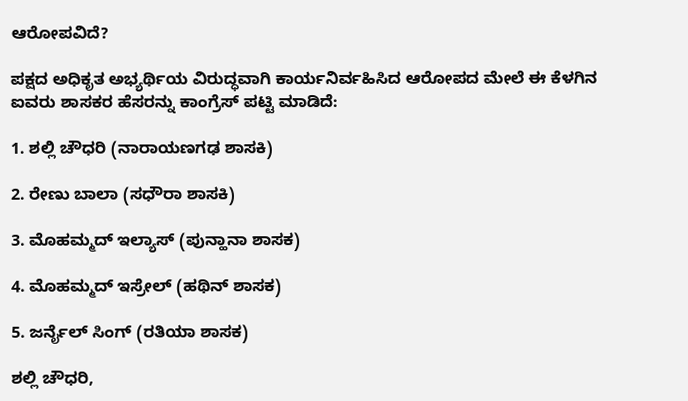ಆರೋಪವಿದೆ?

ಪಕ್ಷದ ಅಧಿಕೃತ ಅಭ್ಯರ್ಥಿಯ ವಿರುದ್ಧವಾಗಿ ಕಾರ್ಯನಿರ್ವಹಿಸಿದ ಆರೋಪದ ಮೇಲೆ ಈ ಕೆಳಗಿನ ಐವರು ಶಾಸಕರ ಹೆಸರನ್ನು ಕಾಂಗ್ರೆಸ್ ಪಟ್ಟಿ ಮಾಡಿದೆ:

1. ಶಲ್ಲಿ ಚೌಧರಿ (ನಾರಾಯಣಗಢ ಶಾಸಕಿ)

2. ರೇಣು ಬಾಲಾ (ಸಧೌರಾ ಶಾಸಕಿ)

3. ಮೊಹಮ್ಮದ್ ಇಲ್ಯಾಸ್ (ಪುನ್ಹಾನಾ ಶಾಸಕ)

4. ಮೊಹಮ್ಮದ್ ಇಸ್ರೇಲ್ (ಹಥಿನ್ ಶಾಸಕ)

5. ಜರ್ನೈಲ್ ಸಿಂಗ್ (ರತಿಯಾ ಶಾಸಕ)

ಶಲ್ಲಿ ಚೌಧರಿ,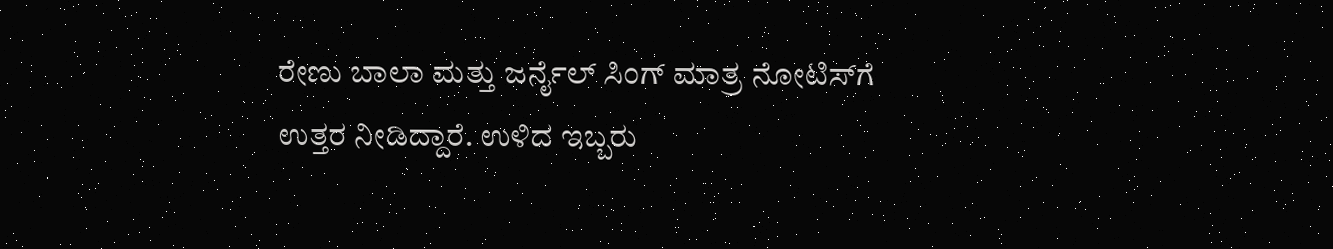ರೇಣು ಬಾಲಾ ಮತ್ತು ಜರ್ನೈಲ್ ಸಿಂಗ್ ಮಾತ್ರ ನೋಟಿಸ್‌ಗೆ ಉತ್ತರ ನೀಡಿದ್ದಾರೆ. ಉಳಿದ ಇಬ್ಬರು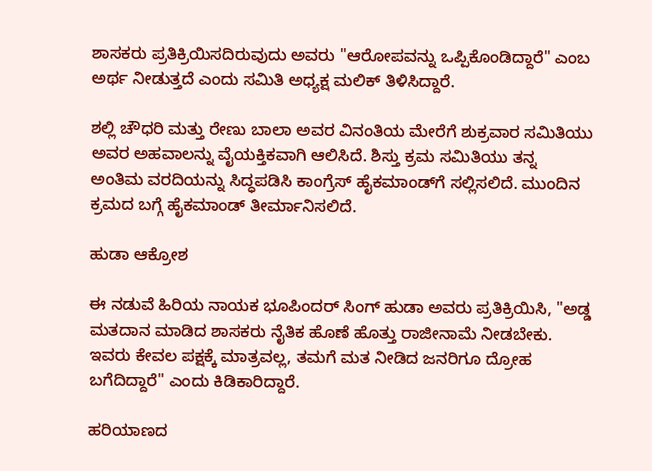ಶಾಸಕರು ಪ್ರತಿಕ್ರಿಯಿಸದಿರುವುದು ಅವರು "ಆರೋಪವನ್ನು ಒಪ್ಪಿಕೊಂಡಿದ್ದಾರೆ" ಎಂಬ ಅರ್ಥ ನೀಡುತ್ತದೆ ಎಂದು ಸಮಿತಿ ಅಧ್ಯಕ್ಷ ಮಲಿಕ್ ತಿಳಿಸಿದ್ದಾರೆ.

ಶಲ್ಲಿ ಚೌಧರಿ ಮತ್ತು ರೇಣು ಬಾಲಾ ಅವರ ವಿನಂತಿಯ ಮೇರೆಗೆ ಶುಕ್ರವಾರ ಸಮಿತಿಯು ಅವರ ಅಹವಾಲನ್ನು ವೈಯಕ್ತಿಕವಾಗಿ ಆಲಿಸಿದೆ. ಶಿಸ್ತು ಕ್ರಮ ಸಮಿತಿಯು ತನ್ನ ಅಂತಿಮ ವರದಿಯನ್ನು ಸಿದ್ಧಪಡಿಸಿ ಕಾಂಗ್ರೆಸ್ ಹೈಕಮಾಂಡ್‌ಗೆ ಸಲ್ಲಿಸಲಿದೆ. ಮುಂದಿನ ಕ್ರಮದ ಬಗ್ಗೆ ಹೈಕಮಾಂಡ್ ತೀರ್ಮಾನಿಸಲಿದೆ.

ಹುಡಾ ಆಕ್ರೋಶ

ಈ ನಡುವೆ ಹಿರಿಯ ನಾಯಕ ಭೂಪಿಂದರ್ ಸಿಂಗ್ ಹುಡಾ ಅವರು ಪ್ರತಿಕ್ರಿಯಿಸಿ, "ಅಡ್ಡ ಮತದಾನ ಮಾಡಿದ ಶಾಸಕರು ನೈತಿಕ ಹೊಣೆ ಹೊತ್ತು ರಾಜೀನಾಮೆ ನೀಡಬೇಕು. ಇವರು ಕೇವಲ ಪಕ್ಷಕ್ಕೆ ಮಾತ್ರವಲ್ಲ, ತಮಗೆ ಮತ ನೀಡಿದ ಜನರಿಗೂ ದ್ರೋಹ ಬಗೆದಿದ್ದಾರೆ" ಎಂದು ಕಿಡಿಕಾರಿದ್ದಾರೆ.

ಹರಿಯಾಣದ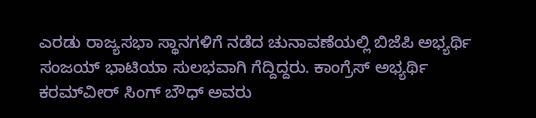ಎರಡು ರಾಜ್ಯಸಭಾ ಸ್ಥಾನಗಳಿಗೆ ನಡೆದ ಚುನಾವಣೆಯಲ್ಲಿ ಬಿಜೆಪಿ ಅಭ್ಯರ್ಥಿ ಸಂಜಯ್ ಭಾಟಿಯಾ ಸುಲಭವಾಗಿ ಗೆದ್ದಿದ್ದರು. ಕಾಂಗ್ರೆಸ್ ಅಭ್ಯರ್ಥಿ ಕರಮ್‌ವೀರ್ ಸಿಂಗ್ ಬೌಧ್ ಅವರು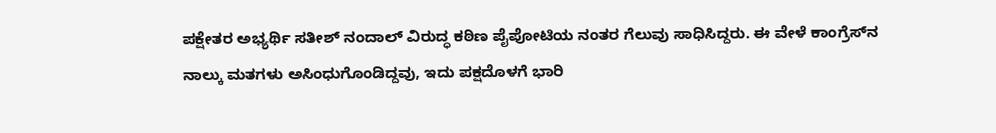ಪಕ್ಷೇತರ ಅಭ್ಯರ್ಥಿ ಸತೀಶ್ ನಂದಾಲ್ ವಿರುದ್ಧ ಕಠಿಣ ಪೈಪೋಟಿಯ ನಂತರ ಗೆಲುವು ಸಾಧಿಸಿದ್ದರು. ಈ ವೇಳೆ ಕಾಂಗ್ರೆಸ್‌ನ ನಾಲ್ಕು ಮತಗಳು ಅಸಿಂಧುಗೊಂಡಿದ್ದವು, ಇದು ಪಕ್ಷದೊಳಗೆ ಭಾರಿ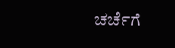ಚರ್ಚೆಗೆ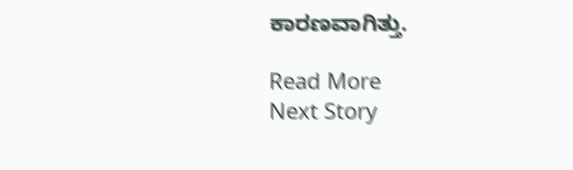ಕಾರಣವಾಗಿತ್ತು.

Read More
Next Story